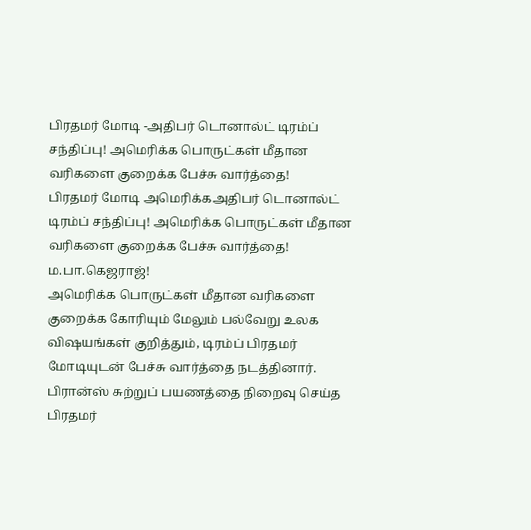பிரதமர் மோடி -அதிபர் டொனால்ட் டிரம்ப் சந்திப்பு! அமெரிக்க பொருட்கள் மீதான வரிகளை குறைக்க பேச்சு வார்த்தை!
பிரதமர் மோடி அமெரிக்கஅதிபர் டொனால்ட் டிரம்ப் சந்திப்பு! அமெரிக்க பொருட்கள் மீதான வரிகளை குறைக்க பேச்சு வார்த்தை!
ம.பா.கெஜராஜ்!
அமெரிக்க பொருட்கள் மீதான வரிகளை குறைக்க கோரியும் மேலும் பல்வேறு உலக விஷயங்கள் குறித்தும், டிரம்ப் பிரதமர் மோடியுடன் பேச்சு வார்த்தை நடத்தினார்.
பிரான்ஸ் சுற்றுப் பயணத்தை நிறைவு செய்த பிரதமர்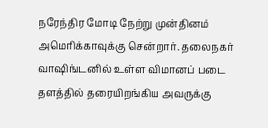நரேந்திர மோடி நேற்று முன்தினம் அமெரிக்காவுக்கு சென்றார். தலைநகர் வாஷிங்டனில் உள்ள விமானப் படை தளத்தில் தரையிறங்கிய அவருக்கு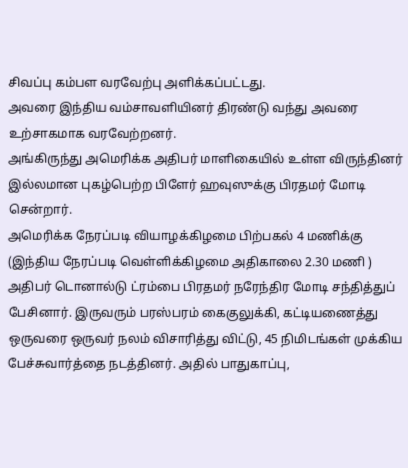சிவப்பு கம்பள வரவேற்பு அளிக்கப்பட்டது.
அவரை இந்திய வம்சாவளியினர் திரண்டு வந்து அவரை உற்சாகமாக வரவேற்றனர்.
அங்கிருந்து அமெரிக்க அதிபர் மாளிகையில் உள்ள விருந்தினர் இல்லமான புகழ்பெற்ற பிளேர் ஹவுஸுக்கு பிரதமர் மோடி சென்றார்.
அமெரிக்க நேரப்படி வியாழக்கிழமை பிற்பகல் 4 மணிக்கு (இந்திய நேரப்படி வெள்ளிக்கிழமை அதிகாலை 2.30 மணி ) அதிபர் டொனால்டு ட்ரம்பை பிரதமர் நரேந்திர மோடி சந்தித்துப் பேசினார். இருவரும் பரஸ்பரம் கைகுலுக்கி, கட்டியணைத்து ஒருவரை ஒருவர் நலம் விசாரித்து விட்டு, 45 நிமிடங்கள் முக்கிய பேச்சுவார்த்தை நடத்தினர். அதில் பாதுகாப்பு,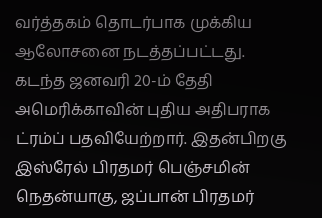வர்த்தகம் தொடர்பாக முக்கிய ஆலோசனை நடத்தப்பட்டது.
கடந்த ஜனவரி 20-ம் தேதி அமெரிக்காவின் புதிய அதிபராக ட்ரம்ப் பதவியேற்றார். இதன்பிறகு இஸ்ரேல் பிரதமர் பெஞ்சமின் நெதன்யாகு, ஜப்பான் பிரதமர்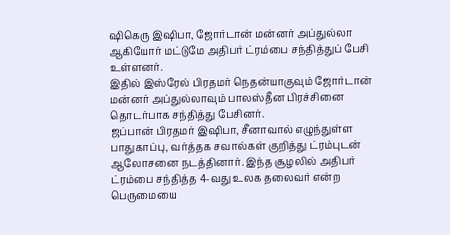ஷிகெரு இஷிபா, ஜோர்டான் மன்னர் அப்துல்லா ஆகியோர் மட்டுமே அதிபர் ட்ரம்பை சந்தித்துப் பேசி உள்ளனர்.
இதில் இஸ்ரேல் பிரதமர் நெதன்யாகுவும் ஜோர்டான் மன்னர் அப்துல்லாவும் பாலஸ்தீன பிரச்சினை தொடர்பாக சந்தித்து பேசினர்.
ஜப்பான் பிரதமர் இஷிபா, சீனாவால் எழுந்துள்ள பாதுகாப்பு, வர்த்தக சவால்கள் குறித்து ட்ரம்புடன் ஆலோசனை நடத்தினார். இந்த சூழலில் அதிபர் ட்ரம்பை சந்தித்த 4-வது உலக தலைவர் என்ற பெருமையை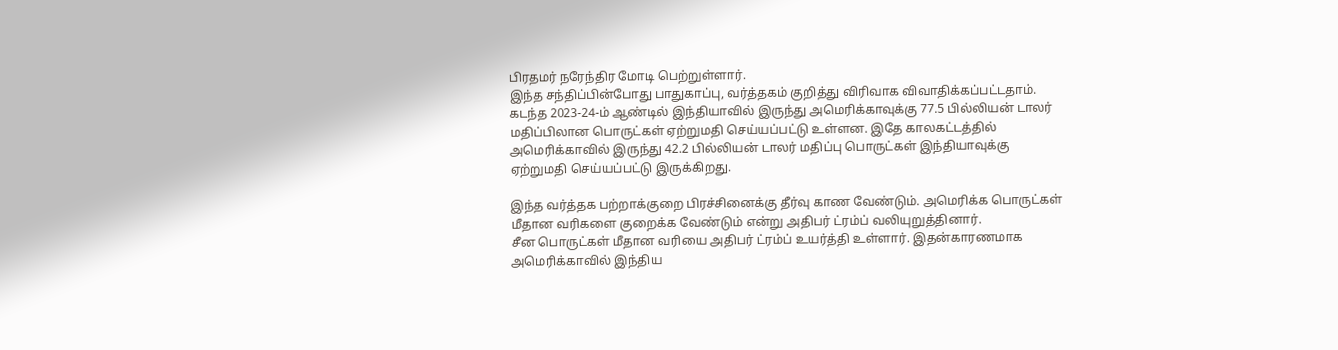பிரதமர் நரேந்திர மோடி பெற்றுள்ளார்.
இந்த சந்திப்பின்போது பாதுகாப்பு, வர்த்தகம் குறித்து விரிவாக விவாதிக்கப்பட்டதாம்.
கடந்த 2023-24-ம் ஆண்டில் இந்தியாவில் இருந்து அமெரிக்காவுக்கு 77.5 பில்லியன் டாலர் மதிப்பிலான பொருட்கள் ஏற்றுமதி செய்யப்பட்டு உள்ளன. இதே காலகட்டத்தில் அமெரிக்காவில் இருந்து 42.2 பில்லியன் டாலர் மதிப்பு பொருட்கள் இந்தியாவுக்கு ஏற்றுமதி செய்யப்பட்டு இருக்கிறது.

இந்த வர்த்தக பற்றாக்குறை பிரச்சினைக்கு தீர்வு காண வேண்டும். அமெரிக்க பொருட்கள் மீதான வரிகளை குறைக்க வேண்டும் என்று அதிபர் ட்ரம்ப் வலியுறுத்தினார்.
சீன பொருட்கள் மீதான வரியை அதிபர் ட்ரம்ப் உயர்த்தி உள்ளார். இதன்காரணமாக அமெரிக்காவில் இந்திய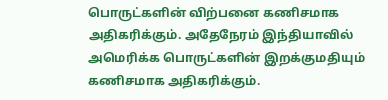பொருட்களின் விற்பனை கணிசமாக அதிகரிக்கும். அதேநேரம் இந்தியாவில் அமெரிக்க பொருட்களின் இறக்குமதியும் கணிசமாக அதிகரிக்கும்.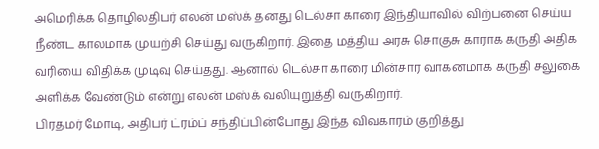அமெரிக்க தொழிலதிபர் எலன் மஸ்க் தனது டெல்சா காரை இந்தியாவில் விற்பனை செய்ய நீண்ட காலமாக முயற்சி செய்து வருகிறார். இதை மத்திய அரசு சொகுசு காராக கருதி அதிக வரியை விதிக்க முடிவு செய்தது. ஆனால் டெல்சா காரை மின்சார வாகனமாக கருதி சலுகை அளிக்க வேண்டும் என்று எலன் மஸ்க் வலியுறுத்தி வருகிறார்.
பிரதமர் மோடி, அதிபர் ட்ரம்ப் சந்திப்பின்போது இந்த விவகாரம் குறித்து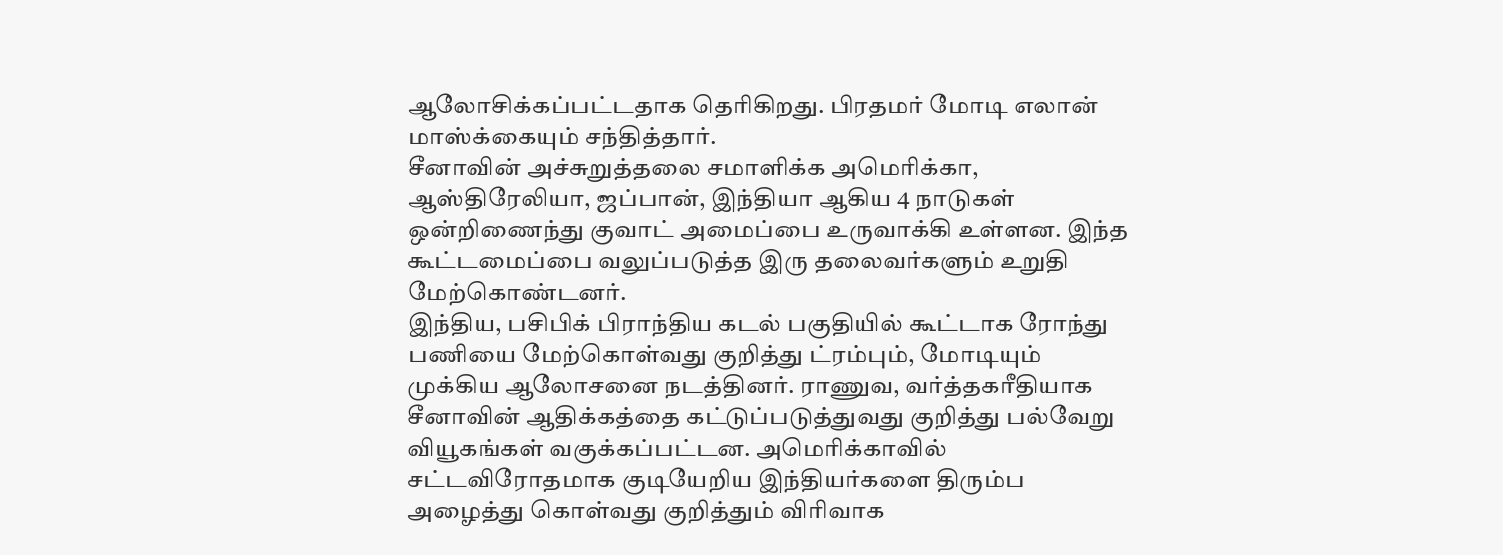ஆலோசிக்கப்பட்டதாக தெரிகிறது. பிரதமர் மோடி எலான் மாஸ்க்கையும் சந்தித்தார்.
சீனாவின் அச்சுறுத்தலை சமாளிக்க அமெரிக்கா, ஆஸ்திரேலியா, ஜப்பான், இந்தியா ஆகிய 4 நாடுகள் ஒன்றிணைந்து குவாட் அமைப்பை உருவாக்கி உள்ளன. இந்த கூட்டமைப்பை வலுப்படுத்த இரு தலைவர்களும் உறுதி மேற்கொண்டனர்.
இந்திய, பசிபிக் பிராந்திய கடல் பகுதியில் கூட்டாக ரோந்து பணியை மேற்கொள்வது குறித்து ட்ரம்பும், மோடியும் முக்கிய ஆலோசனை நடத்தினர். ராணுவ, வர்த்தகரீதியாக சீனாவின் ஆதிக்கத்தை கட்டுப்படுத்துவது குறித்து பல்வேறு வியூகங்கள் வகுக்கப்பட்டன. அமெரிக்காவில் சட்டவிரோதமாக குடியேறிய இந்தியர்களை திரும்ப அழைத்து கொள்வது குறித்தும் விரிவாக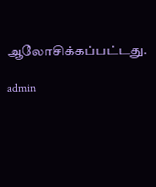ஆலோசிக்கப்பட்டது.

admin